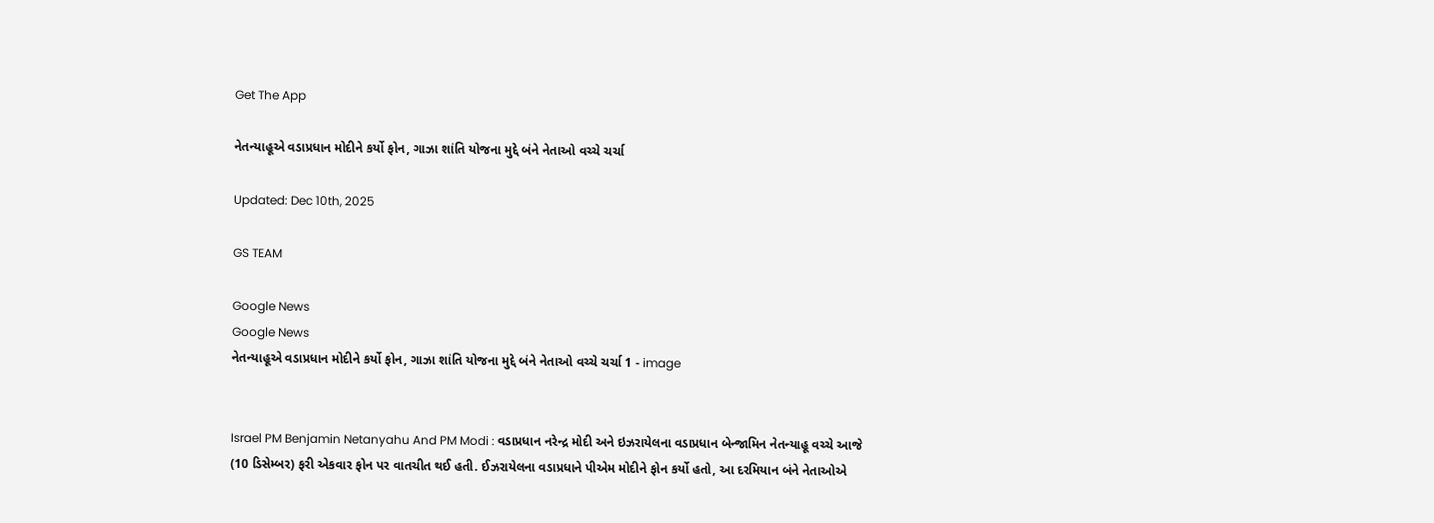Get The App

નેતન્યાહૂએ વડાપ્રધાન મોદીને કર્યો ફોન, ગાઝા શાંતિ યોજના મુદ્દે બંને નેતાઓ વચ્ચે ચર્ચા

Updated: Dec 10th, 2025

GS TEAM

Google News
Google News
નેતન્યાહૂએ વડાપ્રધાન મોદીને કર્યો ફોન, ગાઝા શાંતિ યોજના મુદ્દે બંને નેતાઓ વચ્ચે ચર્ચા 1 - image


Israel PM Benjamin Netanyahu And PM Modi : વડાપ્રધાન નરેન્દ્ર મોદી અને ઇઝરાયેલના વડાપ્રધાન બેન્જામિન નેતન્યાહૂ વચ્ચે આજે (10 ડિસેમ્બર) ફરી એકવાર ફોન પર વાતચીત થઈ હતી. ઈઝરાયેલના વડાપ્રધાને પીએમ મોદીને ફોન કર્યો હતો, આ દરમિયાન બંને નેતાઓએ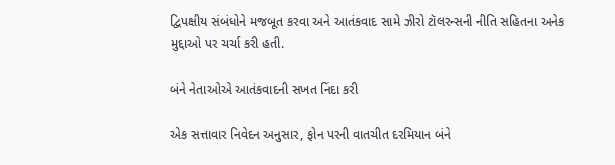દ્વિપક્ષીય સંબંધોને મજબૂત કરવા અને આતંકવાદ સામે ઝીરો ટૉલરન્સની નીતિ સહિતના અનેક મુદ્દાઓ પર ચર્ચા કરી હતી.

બંને નેતાઓએ આતંકવાદની સખત નિંદા કરી

એક સત્તાવાર નિવેદન અનુસાર, ફોન પરની વાતચીત દરમિયાન બંને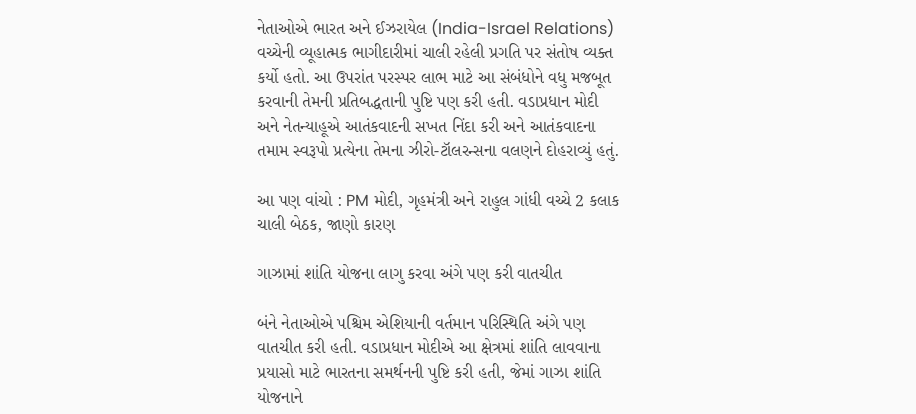નેતાઓએ ભારત અને ઈઝરાયેલ (India-Israel Relations) વચ્ચેની વ્યૂહાત્મક ભાગીદારીમાં ચાલી રહેલી પ્રગતિ પર સંતોષ વ્યક્ત કર્યો હતો. આ ઉપરાંત પરસ્પર લાભ માટે આ સંબંધોને વધુ મજબૂત કરવાની તેમની પ્રતિબદ્ધતાની પુષ્ટિ પણ કરી હતી. વડાપ્રધાન મોદી અને નેતન્યાહૂએ આતંકવાદની સખત નિંદા કરી અને આતંકવાદના તમામ સ્વરૂપો પ્રત્યેના તેમના ઝીરો-ટૉલરન્સના વલણને દોહરાવ્યું હતું.

આ પણ વાંચો : PM મોદી, ગૃહમંત્રી અને રાહુલ ગાંધી વચ્ચે 2 કલાક ચાલી બેઠક, જાણો કારણ

ગાઝામાં શાંતિ યોજના લાગુ કરવા અંગે પણ કરી વાતચીત

બંને નેતાઓએ પશ્ચિમ એશિયાની વર્તમાન પરિસ્થિતિ અંગે પણ વાતચીત કરી હતી. વડાપ્રધાન મોદીએ આ ક્ષેત્રમાં શાંતિ લાવવાના પ્રયાસો માટે ભારતના સમર્થનની પુષ્ટિ કરી હતી, જેમાં ગાઝા શાંતિ યોજનાને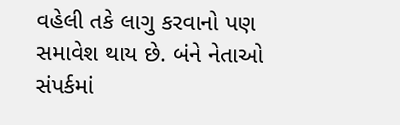વહેલી તકે લાગુ કરવાનો પણ સમાવેશ થાય છે. બંને નેતાઓ સંપર્કમાં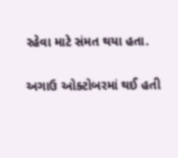રહેવા માટે સંમત થયા હતા.

અગાઉ ઓક્ટોબરમાં થઈ હતી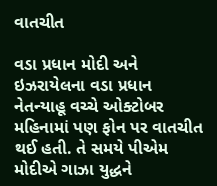વાતચીત

વડા પ્રધાન મોદી અને ઇઝરાયેલના વડા પ્રધાન નેતન્યાહૂ વચ્ચે ઓક્ટોબર મહિનામાં પણ ફોન પર વાતચીત થઈ હતી. તે સમયે પીએમ મોદીએ ગાઝા યુદ્ધને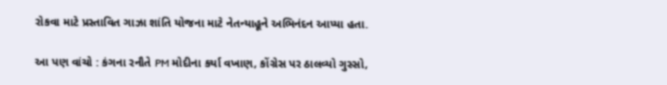રોકવા માટે પ્રસ્તાવિત ગાઝા શાંતિ યોજના માટે નેતન્યાહૂને અભિનંદન આપ્યા હતા.

આ પણ વાંચો : કંગના રનૌતે PM મોદીના કર્યા વખાણ, કોંગ્રેસ પર ઠાલવ્યો ગુસ્સો,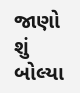જાણો શું બોલ્યા